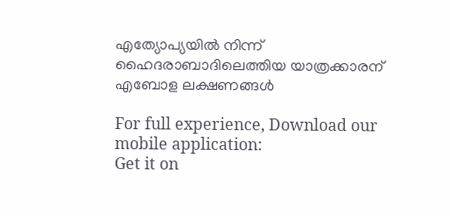എത്യോപ്യയിൽ നിന്ന് ഹൈദരാബാദിലെത്തിയ യാത്രക്കാരന് എബോള ലക്ഷണങ്ങൾ

For full experience, Download our mobile application:
Get it on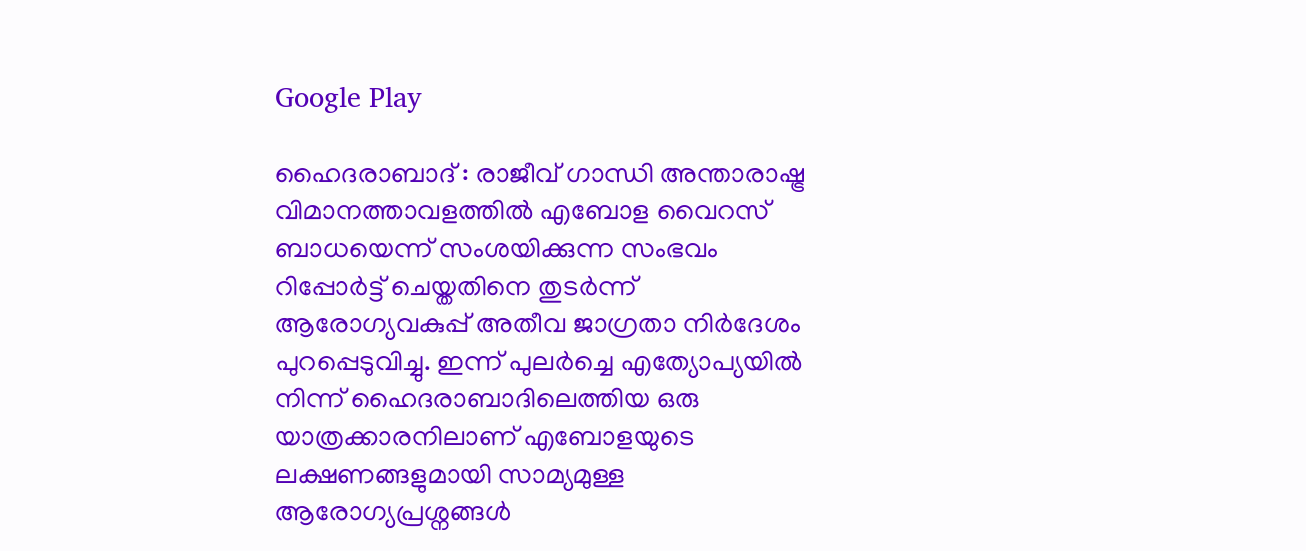Google Play

ഹൈദരാബാദ് : രാജീവ് ഗാന്ധി അന്താരാഷ്ട്ര വിമാനത്താവളത്തിൽ എബോള വൈറസ് ബാധയെന്ന് സംശയിക്കുന്ന സംഭവം റിപ്പോർട്ട് ചെയ്തതിനെ തുടർന്ന് ആരോഗ്യവകുപ്പ് അതീവ ജാഗ്രതാ നിർദേശം പുറപ്പെടുവിച്ചു. ഇന്ന് പുലർച്ചെ എത്യോപ്യയിൽ നിന്ന് ഹൈദരാബാദിലെത്തിയ ഒരു യാത്രക്കാരനിലാണ് എബോളയുടെ ലക്ഷണങ്ങളുമായി സാമ്യമുള്ള ആരോഗ്യപ്രശ്നങ്ങൾ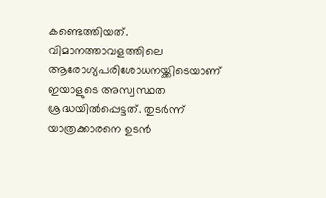കണ്ടെത്തിയത്. വിമാനത്താവളത്തിലെ ആരോഗ്യപരിശോധനയ്ക്കിടെയാണ് ഇയാളുടെ അസ്വസ്ഥത ശ്രദ്ധയിൽപ്പെട്ടത്. തുടർന്ന് യാത്രക്കാരനെ ഉടൻ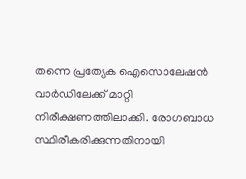തന്നെ പ്രത്യേക ഐസൊലേഷൻ വാർഡിലേക്ക് മാറ്റി നിരീക്ഷണത്തിലാക്കി. രോഗബാധ സ്ഥിരീകരിക്കുന്നതിനായി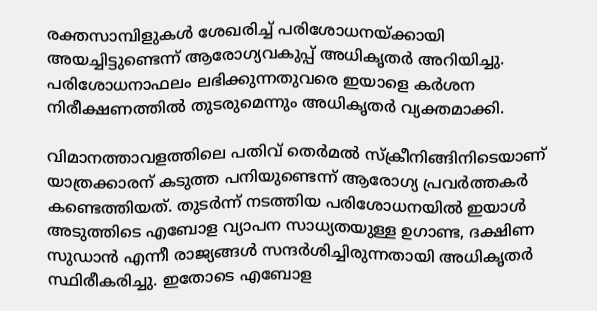രക്തസാമ്പിളുകൾ ശേഖരിച്ച് പരിശോധനയ്ക്കായി അയച്ചിട്ടുണ്ടെന്ന് ആരോഗ്യവകുപ്പ് അധികൃതർ അറിയിച്ചു. പരിശോധനാഫലം ലഭിക്കുന്നതുവരെ ഇയാളെ കർശന നിരീക്ഷണത്തിൽ തുടരുമെന്നും അധികൃതർ വ്യക്തമാക്കി.

വിമാനത്താവളത്തിലെ പതിവ് തെർമൽ സ്‌ക്രീനിങ്ങിനിടെയാണ് യാത്രക്കാരന് കടുത്ത പനിയുണ്ടെന്ന് ആരോഗ്യ പ്രവർത്തകർ കണ്ടെത്തിയത്. തുടർന്ന് നടത്തിയ പരിശോധനയിൽ ഇയാൾ അടുത്തിടെ എബോള വ്യാപന സാധ്യതയുള്ള ഉഗാണ്ട, ദക്ഷിണ സുഡാൻ എന്നീ രാജ്യങ്ങൾ സന്ദർശിച്ചിരുന്നതായി അധികൃതർ സ്ഥിരീകരിച്ചു. ഇതോടെ എബോള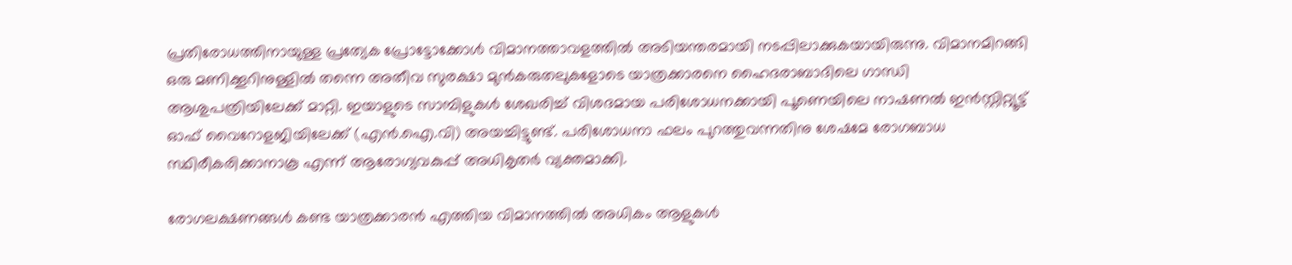പ്രതിരോധത്തിനായുള്ള പ്രത്യേക പ്രോട്ടോക്കോൾ വിമാനത്താവളത്തിൽ അടിയന്തരമായി നടപ്പിലാക്കുകയായിരുന്നു. വിമാനമിറങ്ങി ഒരു മണിക്കൂറിനുള്ളിൽ തന്നെ അതീവ സുരക്ഷാ മുൻകരുതലുകളോടെ യാത്രക്കാരനെ ഹൈദരാബാദിലെ ഗാന്ധി ആശുപത്രിയിലേക്ക് മാറ്റി. ഇയാളുടെ സാമ്പിളുകൾ ശേഖരിച്ച് വിശദമായ പരിശോധനക്കായി പൂണെയിലെ നാഷണൽ ഇൻസ്റ്റിറ്റ്യൂട്ട് ഓഫ് വൈറോളജിയിലേക്ക് (എൻ.ഐ.വി) അയച്ചിട്ടുണ്ട്. പരിശോധനാ ഫലം പുറത്തുവന്നതിനു ശേഷമേ രോഗബാധ സ്ഥിരീകരിക്കാനാകൂ എന്ന് ആരോഗ്യവകുപ്പ് അധികൃതർ വ്യക്തമാക്കി.

രോഗലക്ഷണങ്ങൾ കണ്ട യാത്രക്കാരൻ എത്തിയ വിമാനത്തിൽ അധികം ആളുകൾ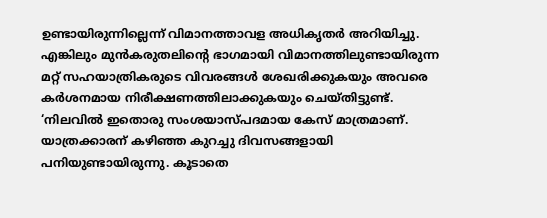ഉണ്ടായിരുന്നില്ലെന്ന് വിമാനത്താവള അധികൃതർ അറിയിച്ചു. എങ്കിലും മുൻകരുതലിന്റെ ഭാഗമായി വിമാനത്തിലുണ്ടായിരുന്ന മറ്റ് സഹയാത്രികരുടെ വിവരങ്ങൾ ശേഖരിക്കുകയും അവരെ കർശനമായ നിരീക്ഷണത്തിലാക്കുകയും ചെയ്തിട്ടുണ്ട്. ‘നിലവിൽ ഇതൊരു സംശയാസ്പദമായ കേസ് മാത്രമാണ്. യാത്രക്കാരന് കഴിഞ്ഞ കുറച്ചു ദിവസങ്ങളായി പനിയുണ്ടായിരുന്നു. കൂടാതെ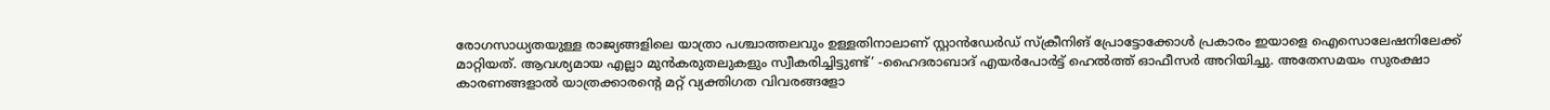രോഗസാധ്യതയുള്ള രാജ്യങ്ങളിലെ യാത്രാ പശ്ചാത്തലവും ഉള്ളതിനാലാണ് സ്റ്റാൻഡേർഡ് സ്ക്രീനിങ് പ്രോട്ടോക്കോൾ പ്രകാരം ഇയാളെ ഐസൊലേഷനിലേക്ക് മാറ്റിയത്. ആവശ്യമായ എല്ലാ മുൻകരുതലുകളും സ്വീകരിച്ചിട്ടുണ്ട്’ -ഹൈദരാബാദ് എയർപോർട്ട് ഹെൽത്ത് ഓഫീസർ അറിയിച്ചു. അതേസമയം സുരക്ഷാ കാരണങ്ങളാൽ യാത്രക്കാരന്റെ മറ്റ് വ്യക്തിഗത വിവരങ്ങളോ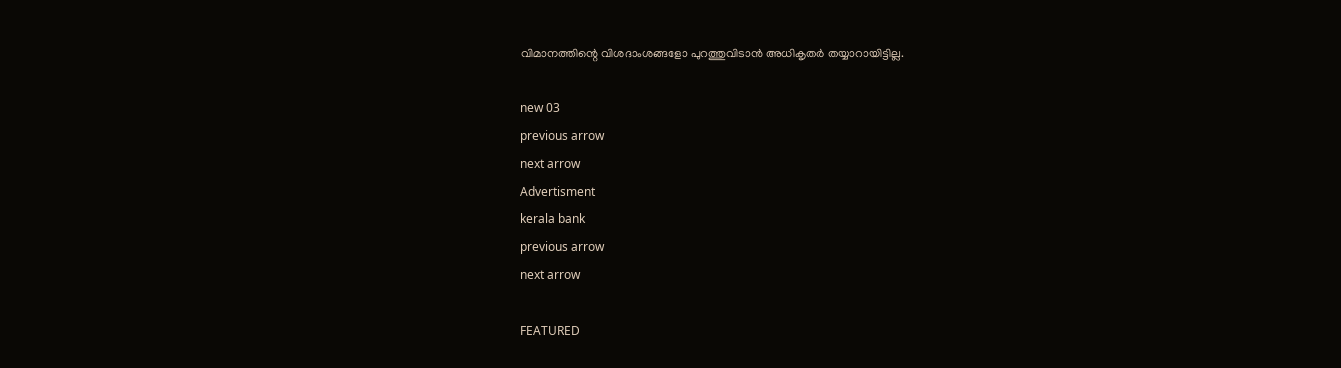വിമാനത്തിന്റെ വിശദാംശങ്ങളോ പുറത്തുവിടാൻ അധികൃതർ തയ്യാറായിട്ടില്ല.

new 03
previous arrow
next arrow
Advertisment
kerala bank
previous arrow
next arrow

FEATURED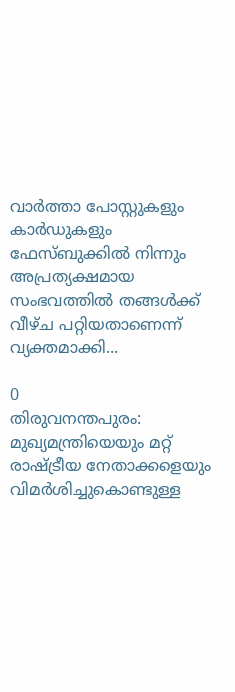വാർത്താ പോസ്റ്റുകളും കാർഡുകളും ഫേസ്ബുക്കിൽ നിന്നും അപ്രത്യക്ഷമായ സംഭവത്തിൽ തങ്ങൾക്ക് വീഴ്ച പറ്റിയതാണെന്ന് വ്യക്തമാക്കി...

0
തിരുവനന്തപുരം: മുഖ്യമന്ത്രിയെയും മറ്റ് രാഷ്ട്രീയ നേതാക്കളെയും വിമർശിച്ചുകൊണ്ടുള്ള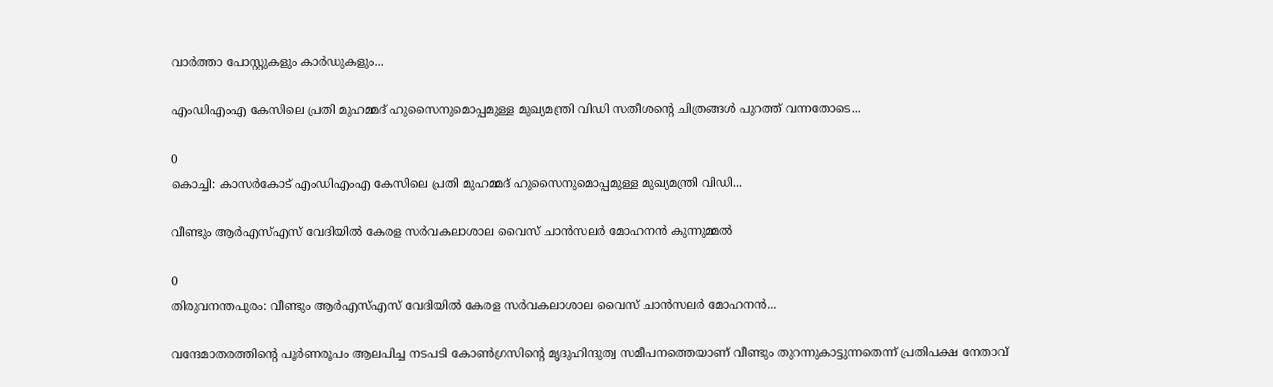വാർത്താ പോസ്റ്റുകളും കാർഡുകളും...

എംഡിഎംഎ കേസിലെ പ്രതി മുഹമ്മദ് ഹുസൈനുമൊപ്പമുള്ള മുഖ്യമന്ത്രി വിഡി സതീശന്‍റെ ചിത്രങ്ങൾ പുറത്ത് വന്നതോടെ...

0
കൊച്ചി: കാസർകോട് എംഡിഎംഎ കേസിലെ പ്രതി മുഹമ്മദ് ഹുസൈനുമൊപ്പമുള്ള മുഖ്യമന്ത്രി വിഡി...

വീണ്ടും ആർഎസ്എസ് വേദിയിൽ കേരള സർവകലാശാല വൈസ് ചാൻസലർ മോഹനൻ കുന്നുമ്മൽ

0
തിരുവനന്തപുരം: വീണ്ടും ആർഎസ്എസ് വേദിയിൽ കേരള സർവകലാശാല വൈസ് ചാൻസലർ മോഹനൻ...

വന്ദേമാതരത്തിന്റെ പൂര്‍ണരൂപം ആലപിച്ച നടപടി കോണ്‍ഗ്രസിന്റെ മൃദുഹിന്ദുത്വ സമീപനത്തെയാണ് വീണ്ടും തുറന്നുകാട്ടുന്നതെന്ന് പ്രതിപക്ഷ നേതാവ്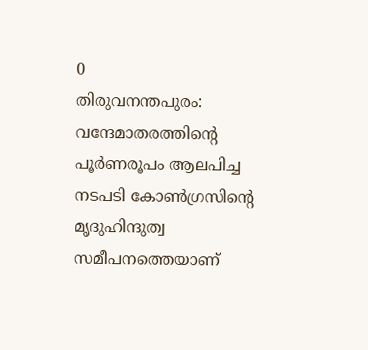0
തിരുവനന്തപുരം: വന്ദേമാതരത്തിന്റെ പൂര്‍ണരൂപം ആലപിച്ച നടപടി കോണ്‍ഗ്രസിന്റെ മൃദുഹിന്ദുത്വ സമീപനത്തെയാണ്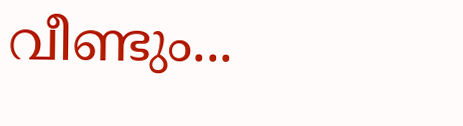വീണ്ടും...